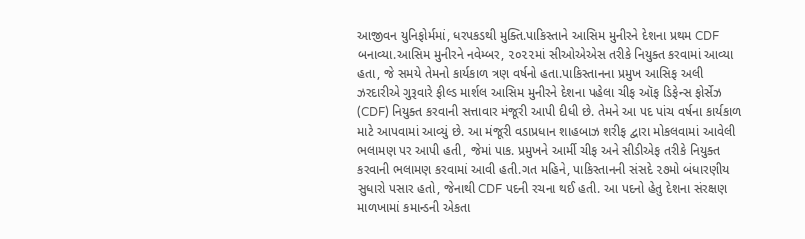આજીવન યુનિફોર્મમાં, ધરપકડથી મુક્તિ.પાકિસ્તાને આસિમ મુનીરને દેશના પ્રથમ CDF બનાવ્યા.આસિમ મુનીરને નવેમ્બર, ૨૦૨૨માં સીઓએએસ તરીકે નિયુક્ત કરવામાં આવ્યા હતા, જે સમયે તેમનો કાર્યકાળ ત્રણ વર્ષનો હતા.પાકિસ્તાનના પ્રમુખ આસિફ અલી ઝરદારીએ ગુરૂવારે ફીલ્ડ માર્શલ આસિમ મુનીરને દેશના પહેલા ચીફ ઑફ ડિફેન્સ ફોર્સેઝ (CDF) નિયુક્ત કરવાની સત્તાવાર મંજૂરી આપી દીધી છે. તેમને આ પદ પાંચ વર્ષના કાર્યકાળ માટે આપવામાં આવ્યું છે. આ મંજૂરી વડાપ્રધાન શાહબાઝ શરીફ દ્વારા મોકલવામાં આવેલી ભલામણ પર આપી હતી, જેમાં પાક. પ્રમુખને આર્મી ચીફ અને સીડીએફ તરીકે નિયુક્ત કરવાની ભલામણ કરવામાં આવી હતી.ગત મહિને, પાકિસ્તાનની સંસદે ૨૭મો બંધારણીય સુધારો પસાર હતો, જેનાથી CDF પદની રચના થઈ હતી. આ પદનો હેતુ દેશના સંરક્ષણ માળખામાં કમાન્ડની એકતા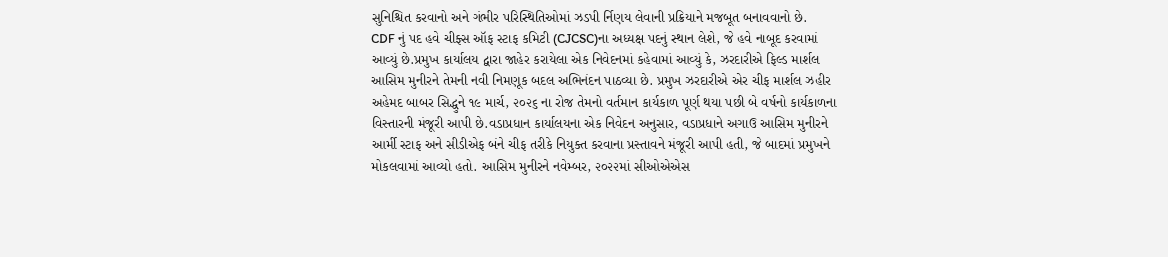સુનિશ્ચિત કરવાનો અને ગંભીર પરિસ્થિતિઓમાં ઝડપી ર્નિણય લેવાની પ્રક્રિયાને મજબૂત બનાવવાનો છે.
CDF નું પદ હવે ચીફ્સ ઑફ સ્ટાફ કમિટી (CJCSC)ના અધ્યક્ષ પદનું સ્થાન લેશે, જે હવે નાબૂદ કરવામાં આવ્યું છે.પ્રમુખ કાર્યાલય દ્વારા જાહેર કરાયેલા એક નિવેદનમાં કહેવામાં આવ્યું કે, ઝરદારીએ ફિલ્ડ માર્શલ આસિમ મુનીરને તેમની નવી નિમણૂક બદલ અભિનંદન પાઠવ્યા છે. પ્રમુખ ઝરદારીએ એર ચીફ માર્શલ ઝહીર અહેમદ બાબર સિદ્ધુને ૧૯ માર્ચ, ૨૦૨૬ ના રોજ તેમનો વર્તમાન કાર્યકાળ પૂર્ણ થયા પછી બે વર્ષનો કાર્યકાળના વિસ્તારની મંજૂરી આપી છે.વડાપ્રધાન કાર્યાલયના એક નિવેદન અનુસાર, વડાપ્રધાને અગાઉ આસિમ મુનીરને આર્મી સ્ટાફ અને સીડીએફ બંને ચીફ તરીકે નિયુક્ત કરવાના પ્રસ્તાવને મંજૂરી આપી હતી, જે બાદમાં પ્રમુખને મોકલવામાં આવ્યો હતો. આસિમ મુનીરને નવેમ્બર, ૨૦૨૨માં સીઓએએસ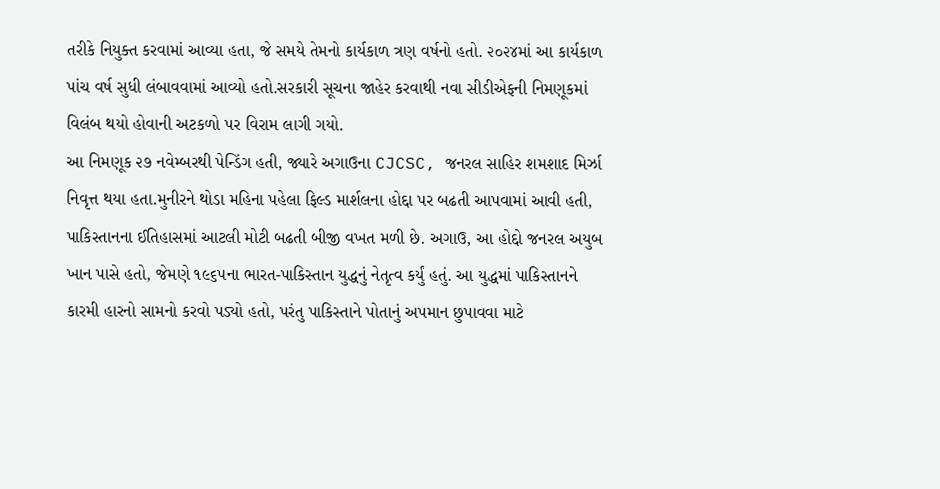તરીકે નિયુક્ત કરવામાં આવ્યા હતા, જે સમયે તેમનો કાર્યકાળ ત્રણ વર્ષનો હતો. ૨૦૨૪માં આ કાર્યકાળ પાંચ વર્ષ સુધી લંબાવવામાં આવ્યો હતો.સરકારી સૂચના જાહેર કરવાથી નવા સીડીએફની નિમણૂકમાં વિલંબ થયો હોવાની અટકળો પર વિરામ લાગી ગયો.
આ નિમણૂક ૨૭ નવેમ્બરથી પેન્ડિંગ હતી, જ્યારે અગાઉના CJCSC, જનરલ સાહિર શમશાદ મિર્ઝા નિવૃત્ત થયા હતા.મુનીરને થોડા મહિના પહેલા ફિલ્ડ માર્શલના હોદ્દા પર બઢતી આપવામાં આવી હતી, પાકિસ્તાનના ઈતિહાસમાં આટલી મોટી બઢતી બીજી વખત મળી છે. અગાઉ, આ હોદ્દો જનરલ અયુબ ખાન પાસે હતો, જેમણે ૧૯૬૫ના ભારત-પાકિસ્તાન યુદ્ધનું નેતૃત્વ કર્યું હતું. આ યુદ્ધમાં પાકિસ્તાનને કારમી હારનો સામનો કરવો પડ્યો હતો, પરંતુ પાકિસ્તાને પોતાનું અપમાન છુપાવવા માટે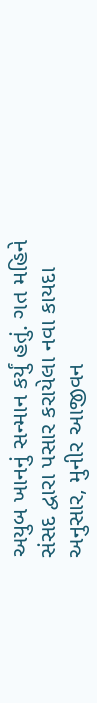અયુબ ખાનનું સન્માન કર્યું હતું. ગત મહિને સંસદ દ્વારા પસાર કરાયેલા નવા કાયદા અનુસાર, મુનીર આજીવન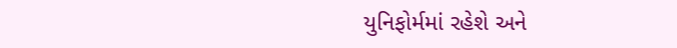યુનિફોર્મમાં રહેશે અને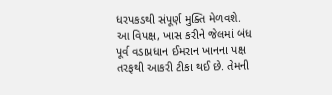ધરપકડથી સંપૂર્ણ મુક્તિ મેળવશે. આ વિપક્ષ, ખાસ કરીને જેલમાં બંધ પૂર્વ વડાપ્રધાન ઈમરાન ખાનના પક્ષ તરફથી આકરી ટીકા થઈ છે. તેમની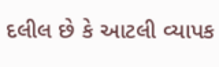દલીલ છે કે આટલી વ્યાપક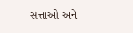સત્તાઓ અને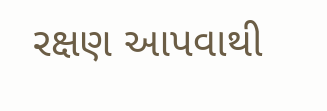રક્ષણ આપવાથી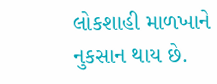લોકશાહી માળખાને નુકસાન થાય છે.